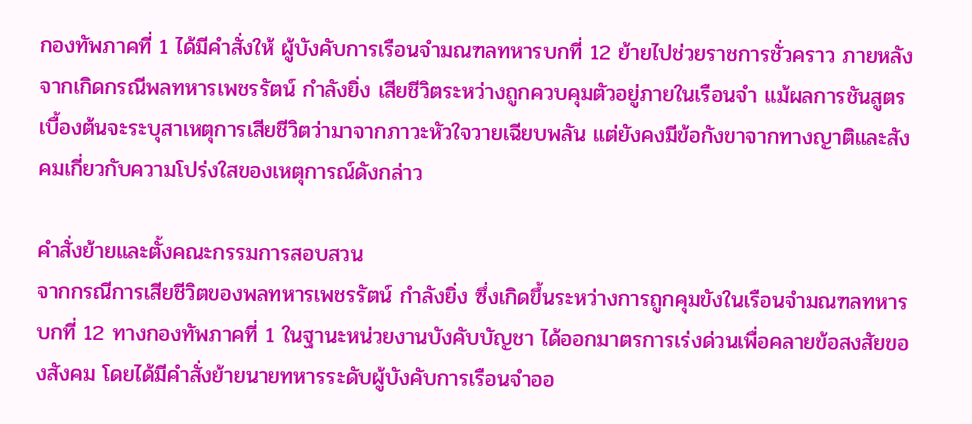กองทัพภาคที่ 1 ได้มีคำสั่งให้ ผู้บังคับการเรือนจำมณฑลทหารบกที่ 12 ย้ายไปช่วยราชการชั่วคราว ภายหลังจากเกิดกรณีพลทหารเพชรรัตน์ กำลังยิ่ง เสียชีวิตระหว่างถูกควบคุมตัวอยู่ภายในเรือนจำ แม้ผลการชันสูตรเบื้องต้นจะระบุสาเหตุการเสียชีวิตว่ามาจากภาวะหัวใจวายเฉียบพลัน แต่ยังคงมีข้อกังขาจากทางญาติและสังคมเกี่ยวกับความโปร่งใสของเหตุการณ์ดังกล่าว

คำสั่งย้ายและตั้งคณะกรรมการสอบสวน
จากกรณีการเสียชีวิตของพลทหารเพชรรัตน์ กำลังยิ่ง ซึ่งเกิดขึ้นระหว่างการถูกคุมขังในเรือนจำมณฑลทหารบกที่ 12 ทางกองทัพภาคที่ 1 ในฐานะหน่วยงานบังคับบัญชา ได้ออกมาตรการเร่งด่วนเพื่อคลายข้อสงสัยของสังคม โดยได้มีคำสั่งย้ายนายทหารระดับผู้บังคับการเรือนจำออ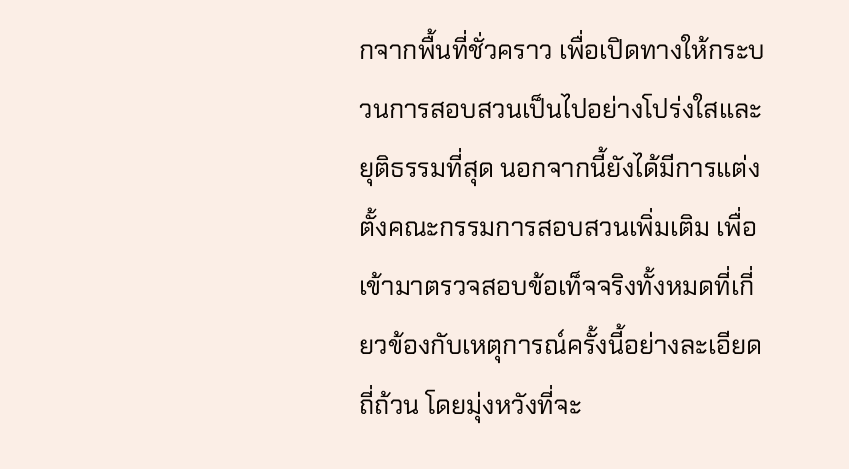กจากพื้นที่ชั่วคราว เพื่อเปิดทางให้กระบวนการสอบสวนเป็นไปอย่างโปร่งใสและยุติธรรมที่สุด นอกจากนี้ยังได้มีการแต่งตั้งคณะกรรมการสอบสวนเพิ่มเติม เพื่อเข้ามาตรวจสอบข้อเท็จจริงทั้งหมดที่เกี่ยวข้องกับเหตุการณ์ครั้งนี้อย่างละเอียดถี่ถ้วน โดยมุ่งหวังที่จะ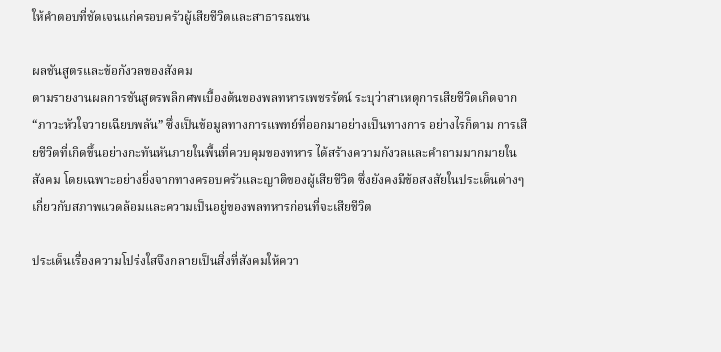ให้คำตอบที่ชัดเจนแก่ครอบครัวผู้เสียชีวิตและสาธารณชน

ผลชันสูตรและข้อกังวลของสังคม
ตามรายงานผลการชันสูตรพลิกศพเบื้องต้นของพลทหารเพชรรัตน์ ระบุว่าสาเหตุการเสียชีวิตเกิดจาก “ภาวะหัวใจวายเฉียบพลัน” ซึ่งเป็นข้อมูลทางการแพทย์ที่ออกมาอย่างเป็นทางการ อย่างไรก็ตาม การเสียชีวิตที่เกิดขึ้นอย่างกะทันหันภายในพื้นที่ควบคุมของทหาร ได้สร้างความกังวลและคำถามมากมายในสังคม โดยเฉพาะอย่างยิ่งจากทางครอบครัวและญาติของผู้เสียชีวิต ซึ่งยังคงมีข้อสงสัยในประเด็นต่างๆ เกี่ยวกับสภาพแวดล้อมและความเป็นอยู่ของพลทหารก่อนที่จะเสียชีวิต

ประเด็นเรื่องความโปร่งใสจึงกลายเป็นสิ่งที่สังคมให้ควา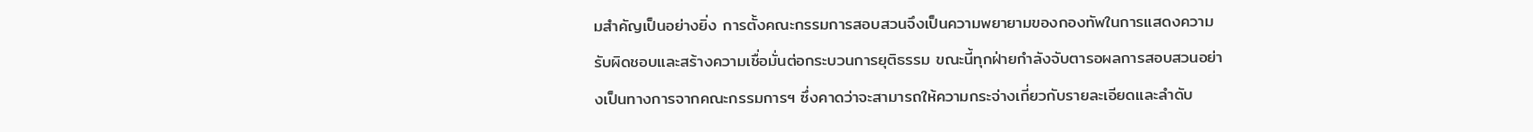มสำคัญเป็นอย่างยิ่ง การตั้งคณะกรรมการสอบสวนจึงเป็นความพยายามของกองทัพในการแสดงความรับผิดชอบและสร้างความเชื่อมั่นต่อกระบวนการยุติธรรม ขณะนี้ทุกฝ่ายกำลังจับตารอผลการสอบสวนอย่างเป็นทางการจากคณะกรรมการฯ ซึ่งคาดว่าจะสามารถให้ความกระจ่างเกี่ยวกับรายละเอียดและลำดับ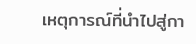เหตุการณ์ที่นำไปสู่กา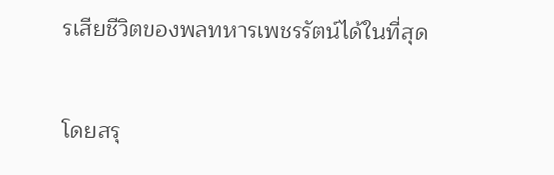รเสียชีวิตของพลทหารเพชรรัตน์ได้ในที่สุด

โดยสรุ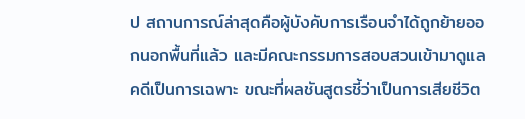ป สถานการณ์ล่าสุดคือผู้บังคับการเรือนจำได้ถูกย้ายออกนอกพื้นที่แล้ว และมีคณะกรรมการสอบสวนเข้ามาดูแลคดีเป็นการเฉพาะ ขณะที่ผลชันสูตรชี้ว่าเป็นการเสียชีวิต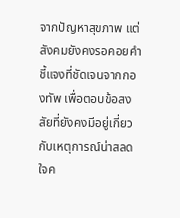จากปัญหาสุขภาพ แต่สังคมยังคงรอคอยคำชี้แจงที่ชัดเจนจากกองทัพ เพื่อตอบข้อสงสัยที่ยังคงมีอยู่เกี่ยวกับเหตุการณ์น่าสลดใจค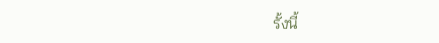รั้งนี้